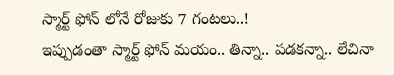స్మార్ట్ ఫోన్ లోనే రోజుకు 7 గంటలు..!
ఇప్పుడంతా స్మార్ట్ ఫోన్ మయం.. తిన్నా.. పడకన్నా.. లేచినా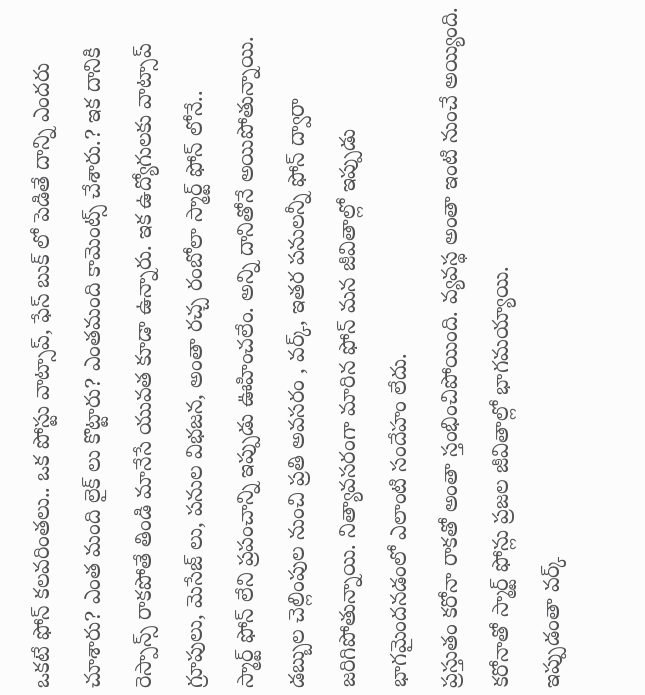ఒకటే ఫోన్ కలవరింతలు.. ఒక పోస్టు వాట్సాప్, ఫేస్ బుక్ లో పెడితే దాన్ని ఎందరు చూశారు? ఎంత మంది లైక్ లు కొట్టారు? ఎంతమంది కామెంట్స్ చేశారు.? ఇక దానికి రెస్పాన్స్ రాకపోతే తిండి మానేసే యువత కూడా ఉన్నారు. ఇక ఉద్యోగులకు వాట్సాప్ గ్రూపులు, మెసేజ్ లు, పనుల విభజన, అంతా రచ్చ రంబోలా స్మార్ట్ ఫోన్ లోనే..
స్మార్ట్ ఫోన్ లేని ప్రపంచాన్ని ఇప్పుడు ఊహించలేం. అన్ని దానితోనే అయిపోతున్నాయి. డబ్బుల చెల్లింపుల నుంచి ప్రతి అవసరం , వర్క్, ఇతర పనులన్నీ ఫోన్ ద్వారా జరిగిపోతున్నాయి. నిత్యావసరంగా మారిన ఫోన్ మన జీవితాల్లో ఇప్పుడు భాగమైందనడంలో ఎలాంటి సందేహం లేదు.
ప్రస్తుతం కరోనా రాకతో అంతా స్తంభించిపోయింది. వ్యవస్థ అంతా ఇంటి నుంచే అయ్యింది. కరోనాతో స్మార్ట్ ఫోన్లు ప్రజల జీవితాల్లో భాగమయ్యాయి.
ఇప్పుడంతా వర్క్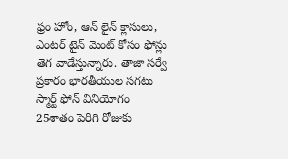ఫ్రం హోం, ఆన్ లైన్ క్లాసులు, ఎంటర్ టైన్ మెంట్ కోసం ఫోన్లు తెగ వాడేస్తున్నారు. తాజా సర్వే ప్రకారం భారతీయుల సగటు స్మార్ట్ ఫోన్ వినియోగం 25శాతం పెరిగి రోజుకు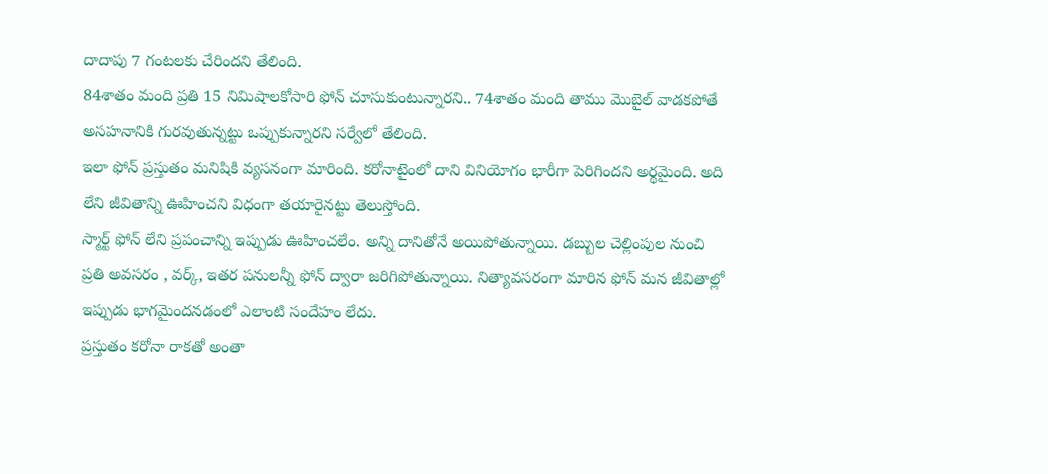దాదాపు 7 గంటలకు చేరిందని తేలింది.
84శాతం మంది ప్రతి 15 నిమిషాలకోసారి ఫోన్ చూసుకుంటున్నారని.. 74శాతం మంది తాము మొబైల్ వాడకపోతే అసహనానికి గురవుతున్నట్టు ఒప్పుకున్నారని సర్వేలో తేలింది.
ఇలా ఫోన్ ప్రస్తుతం మనిషికి వ్యసనంగా మారింది. కరోనాటైంలో దాని వినియోగం భారీగా పెరిగిందని అర్థమైంది. అది లేని జీవితాన్ని ఊహించని విధంగా తయారైనట్టు తెలుస్తోంది.
స్మార్ట్ ఫోన్ లేని ప్రపంచాన్ని ఇప్పుడు ఊహించలేం. అన్ని దానితోనే అయిపోతున్నాయి. డబ్బుల చెల్లింపుల నుంచి ప్రతి అవసరం , వర్క్, ఇతర పనులన్నీ ఫోన్ ద్వారా జరిగిపోతున్నాయి. నిత్యావసరంగా మారిన ఫోన్ మన జీవితాల్లో ఇప్పుడు భాగమైందనడంలో ఎలాంటి సందేహం లేదు.
ప్రస్తుతం కరోనా రాకతో అంతా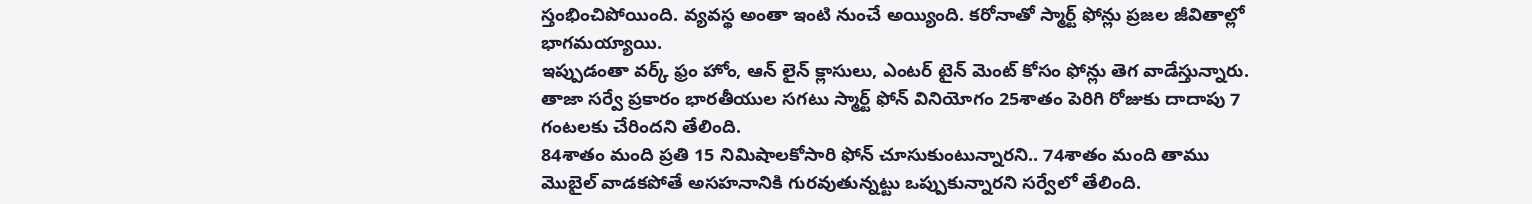స్తంభించిపోయింది. వ్యవస్థ అంతా ఇంటి నుంచే అయ్యింది. కరోనాతో స్మార్ట్ ఫోన్లు ప్రజల జీవితాల్లో భాగమయ్యాయి.
ఇప్పుడంతా వర్క్ ఫ్రం హోం, ఆన్ లైన్ క్లాసులు, ఎంటర్ టైన్ మెంట్ కోసం ఫోన్లు తెగ వాడేస్తున్నారు. తాజా సర్వే ప్రకారం భారతీయుల సగటు స్మార్ట్ ఫోన్ వినియోగం 25శాతం పెరిగి రోజుకు దాదాపు 7 గంటలకు చేరిందని తేలింది.
84శాతం మంది ప్రతి 15 నిమిషాలకోసారి ఫోన్ చూసుకుంటున్నారని.. 74శాతం మంది తాము మొబైల్ వాడకపోతే అసహనానికి గురవుతున్నట్టు ఒప్పుకున్నారని సర్వేలో తేలింది.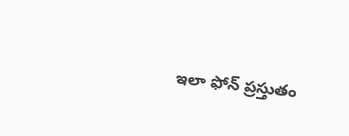ఇలా ఫోన్ ప్రస్తుతం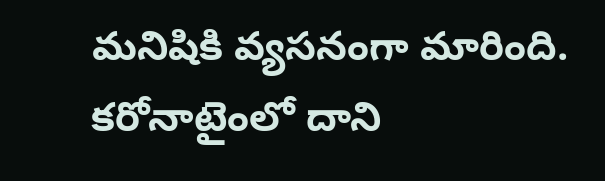మనిషికి వ్యసనంగా మారింది. కరోనాటైంలో దాని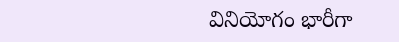వినియోగం భారీగా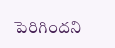పెరిగిందని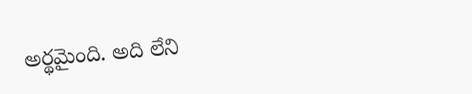అర్థమైంది. అది లేని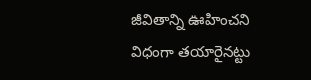జీవితాన్ని ఊహించని విధంగా తయారైనట్టు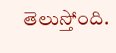తెలుస్తోంది.